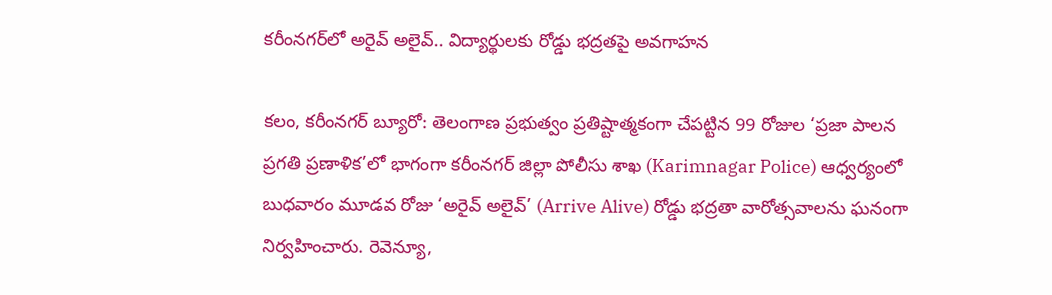క‌రీంన‌గ‌ర్‌లో అరైవ్ అలైవ్‌.. విద్యార్థుల‌కు రోడ్డు భ‌ద్ర‌త‌పై అవ‌గాహ‌న‌

కలం, కరీంనగర్ బ్యూరో: తెలంగాణ ప్రభుత్వం ప్రతిష్టాత్మకంగా చేపట్టిన 99 రోజుల ‘ప్రజా పాలన ప్రగతి ప్రణాళిక’లో భాగంగా కరీంనగర్ జిల్లా పోలీసు శాఖ (Karimnagar Police) ఆధ్వర్యంలో బుధవారం మూడ‌వ‌ రోజు ‘అరైవ్ అలైవ్’ (Arrive Alive) రోడ్డు భద్రతా వారోత్సవాలను ఘనంగా నిర్వహించారు. రెవెన్యూ,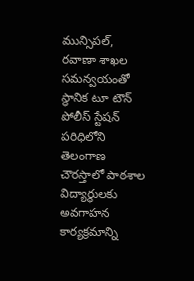మున్సిపల్, రవాణా శాఖల సమన్వయంతో స్థానిక టూ టౌన్ పోలీస్ స్టేషన్ పరిధిలోని తెలంగాణ చౌరస్తాలో పాఠశాల విద్యార్థులకు అవగాహన కార్యక్రమాన్ని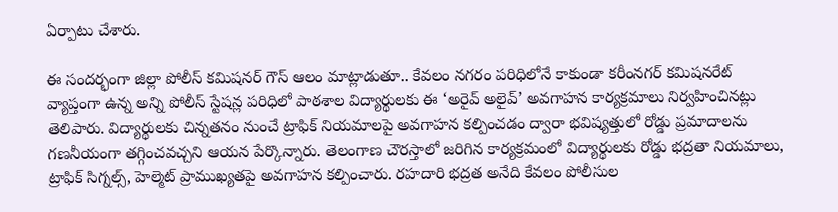ఏర్పాటు చేశారు.

ఈ సందర్భంగా జిల్లా పోలీస్ కమిషనర్ గౌస్ ఆలం మాట్లాడుతూ.. కేవలం నగరం పరిధిలోనే కాకుండా కరీంనగర్ కమిషనరేట్ వ్యాప్తంగా ఉన్న అన్ని పోలీస్ స్టేషన్ల పరిధిలో పాఠశాల విద్యార్థులకు ఈ ‘అరైవ్ అలైవ్’ అవగాహన కార్యక్రమాలు నిర్వహించినట్లు తెలిపారు. విద్యార్థులకు చిన్నతనం నుంచే ట్రాఫిక్ నియమాలపై అవగాహన కల్పించడం ద్వారా భవిష్యత్తులో రోడ్డు ప్రమాదాలను గణనీయంగా తగ్గించవచ్చని ఆయన పేర్కొన్నారు. తెలంగాణ చౌరస్తాలో జరిగిన కార్యక్రమంలో విద్యార్థులకు రోడ్డు భద్రతా నియమాలు, ట్రాఫిక్ సిగ్నల్స్, హెల్మెట్ ప్రాముఖ్యతపై అవగాహన కల్పించారు. రహదారి భద్రత అనేది కేవలం పోలీసుల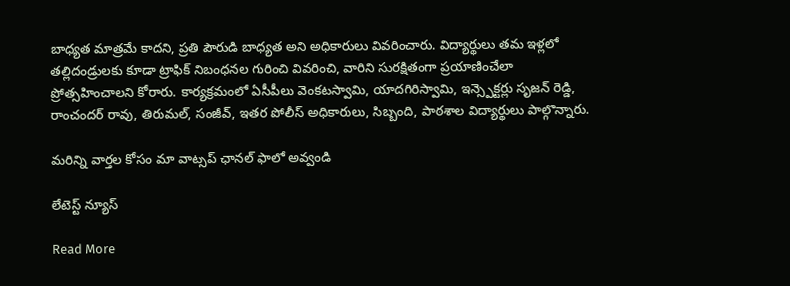బాధ్యత మాత్రమే కాదని, ప్రతి పౌరుడి బాధ్యత అని అధికారులు వివరించారు. విద్యార్థులు తమ ఇళ్లలో తల్లిదండ్రులకు కూడా ట్రాఫిక్ నిబంధనల గురించి వివరించి, వారిని సురక్షితంగా ప్రయాణించేలా ప్రోత్సహించాలని కోరారు. కార్యక్రమంలో ఏసీపీలు వెంకటస్వామి, యాదగిరిస్వామి, ఇన్స్పెక్టర్లు సృజన్ రెడ్డి, రాంచందర్ రావు, తిరుమల్, సంజీవ్, ఇతర పోలీస్ అధికారులు, సిబ్బంది, పాఠశాల విద్యార్థులు పాల్గొన్నారు.

మ‌రిన్ని వార్త‌ల కోసం మా వాట్స‌ప్ ఛాన‌ల్ ఫాలో అవ్వండి

లేటెస్ట్ న్యూస్‌

Read More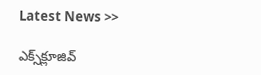Latest News >>

ఎక్స్‌క్లూజివ్‌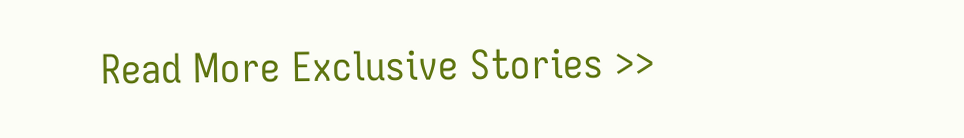Read More Exclusive Stories >>